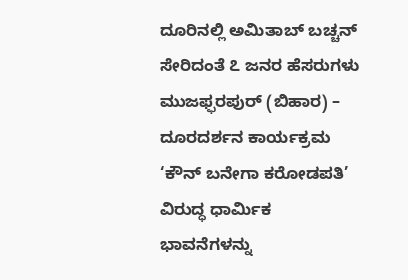ದೂರಿನಲ್ಲಿ ಅಮಿತಾಬ್ ಬಚ್ಚನ್ ಸೇರಿದಂತೆ ೭ ಜನರ ಹೆಸರುಗಳು
ಮುಜಫ್ಫರಪುರ್ (ಬಿಹಾರ) – ದೂರದರ್ಶನ ಕಾರ್ಯಕ್ರಮ ‘ಕೌನ್ ಬನೇಗಾ ಕರೋಡಪತಿ’ ವಿರುದ್ಧ ಧಾರ್ಮಿಕ ಭಾವನೆಗಳನ್ನು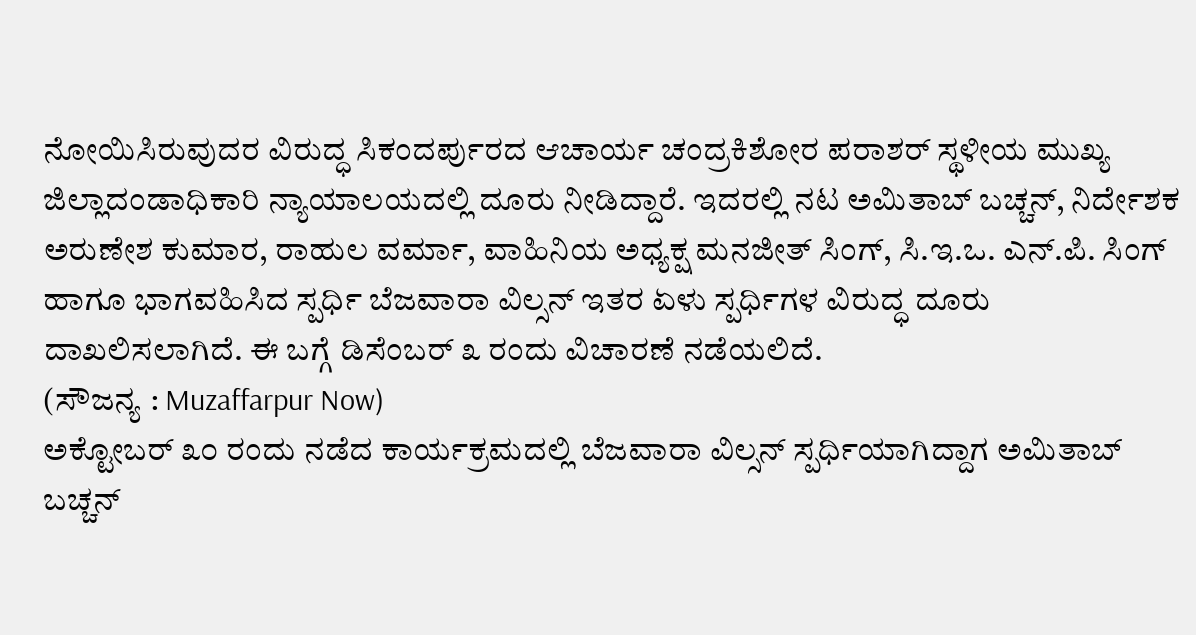ನೋಯಿಸಿರುವುದರ ವಿರುದ್ಧ ಸಿಕಂದರ್ಪುರದ ಆಚಾರ್ಯ ಚಂದ್ರಕಿಶೋರ ಪರಾಶರ್ ಸ್ಥಳೀಯ ಮುಖ್ಯ ಜಿಲ್ಲಾದಂಡಾಧಿಕಾರಿ ನ್ಯಾಯಾಲಯದಲ್ಲಿ ದೂರು ನೀಡಿದ್ದಾರೆ. ಇದರಲ್ಲಿ ನಟ ಅಮಿತಾಬ್ ಬಚ್ಚನ್, ನಿರ್ದೇಶಕ ಅರುಣೇಶ ಕುಮಾರ, ರಾಹುಲ ವರ್ಮಾ, ವಾಹಿನಿಯ ಅಧ್ಯಕ್ಷ ಮನಜೀತ್ ಸಿಂಗ್, ಸಿ.ಇ.ಒ. ಎನ್.ಪಿ. ಸಿಂಗ್ ಹಾಗೂ ಭಾಗವಹಿಸಿದ ಸ್ಪರ್ಧಿ ಬೆಜವಾರಾ ವಿಲ್ಸನ್ ಇತರ ಏಳು ಸ್ಪರ್ಧಿಗಳ ವಿರುದ್ಧ ದೂರು ದಾಖಲಿಸಲಾಗಿದೆ. ಈ ಬಗ್ಗೆ ಡಿಸೆಂಬರ್ ೩ ರಂದು ವಿಚಾರಣೆ ನಡೆಯಲಿದೆ.
(ಸೌಜನ್ಯ : Muzaffarpur Now)
ಅಕ್ಟೋಬರ್ ೩೦ ರಂದು ನಡೆದ ಕಾರ್ಯಕ್ರಮದಲ್ಲಿ ಬೆಜವಾರಾ ವಿಲ್ಸನ್ ಸ್ಪರ್ಧಿಯಾಗಿದ್ದಾಗ ಅಮಿತಾಬ್ ಬಚ್ಚನ್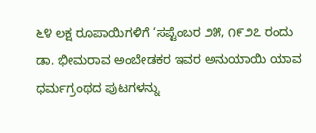೬೪ ಲಕ್ಷ ರೂಪಾಯಿಗಳಿಗೆ ‘ಸಪ್ಟೆಂಬರ ೨೫, ೧೯೨೭ ರಂದು ಡಾ. ಭೀಮರಾವ ಅಂಬೇಡಕರ ಇವರ ಅನುಯಾಯಿ ಯಾವ ಧರ್ಮಗ್ರಂಥದ ಪುಟಗಳನ್ನು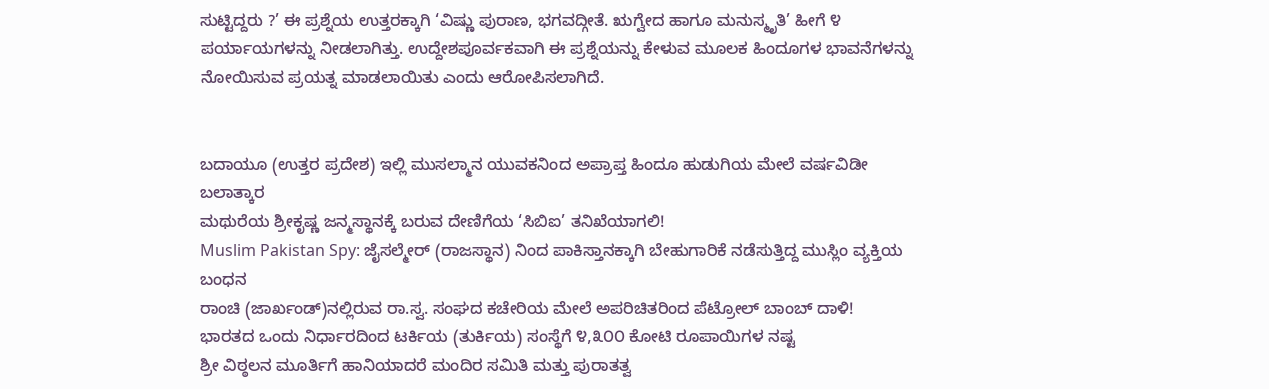ಸುಟ್ಟಿದ್ದರು ?’ ಈ ಪ್ರಶ್ನೆಯ ಉತ್ತರಕ್ಕಾಗಿ ‘ವಿಷ್ಣು ಪುರಾಣ, ಭಗವದ್ಗೀತೆ. ಋಗ್ವೇದ ಹಾಗೂ ಮನುಸ್ಮೃತಿ’ ಹೀಗೆ ೪ ಪರ್ಯಾಯಗಳನ್ನು ನೀಡಲಾಗಿತ್ತು. ಉದ್ದೇಶಪೂರ್ವಕವಾಗಿ ಈ ಪ್ರಶ್ನೆಯನ್ನು ಕೇಳುವ ಮೂಲಕ ಹಿಂದೂಗಳ ಭಾವನೆಗಳನ್ನು ನೋಯಿಸುವ ಪ್ರಯತ್ನ ಮಾಡಲಾಯಿತು ಎಂದು ಆರೋಪಿಸಲಾಗಿದೆ.


ಬದಾಯೂ (ಉತ್ತರ ಪ್ರದೇಶ) ಇಲ್ಲಿ ಮುಸಲ್ಮಾನ ಯುವಕನಿಂದ ಅಪ್ರಾಪ್ತ ಹಿಂದೂ ಹುಡುಗಿಯ ಮೇಲೆ ವರ್ಷವಿಡೀ ಬಲಾತ್ಕಾರ
ಮಥುರೆಯ ಶ್ರೀಕೃಷ್ಣ ಜನ್ಮಸ್ಥಾನಕ್ಕೆ ಬರುವ ದೇಣಿಗೆಯ ‘ಸಿಬಿಐ’ ತನಿಖೆಯಾಗಲಿ!
Muslim Pakistan Spy: ಜೈಸಲ್ಮೇರ್ (ರಾಜಸ್ಥಾನ) ನಿಂದ ಪಾಕಿಸ್ತಾನಕ್ಕಾಗಿ ಬೇಹುಗಾರಿಕೆ ನಡೆಸುತ್ತಿದ್ದ ಮುಸ್ಲಿಂ ವ್ಯಕ್ತಿಯ ಬಂಧನ
ರಾಂಚಿ (ಜಾರ್ಖಂಡ್)ನಲ್ಲಿರುವ ರಾ.ಸ್ವ. ಸಂಘದ ಕಚೇರಿಯ ಮೇಲೆ ಅಪರಿಚಿತರಿಂದ ಪೆಟ್ರೋಲ್ ಬಾಂಬ್ ದಾಳಿ!
ಭಾರತದ ಒಂದು ನಿರ್ಧಾರದಿಂದ ಟರ್ಕಿಯ (ತುರ್ಕಿಯ) ಸಂಸ್ಥೆಗೆ ೪,೩೦೦ ಕೋಟಿ ರೂಪಾಯಿಗಳ ನಷ್ಟ
ಶ್ರೀ ವಿಠ್ಠಲನ ಮೂರ್ತಿಗೆ ಹಾನಿಯಾದರೆ ಮಂದಿರ ಸಮಿತಿ ಮತ್ತು ಪುರಾತತ್ವ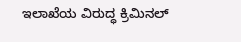ಇಲಾಖೆಯ ವಿರುದ್ಧ ಕ್ರಿಮಿನಲ್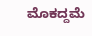ಮೊಕದ್ದಮೆ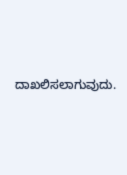ದಾಖಲಿಸಲಾಗುವುದು.